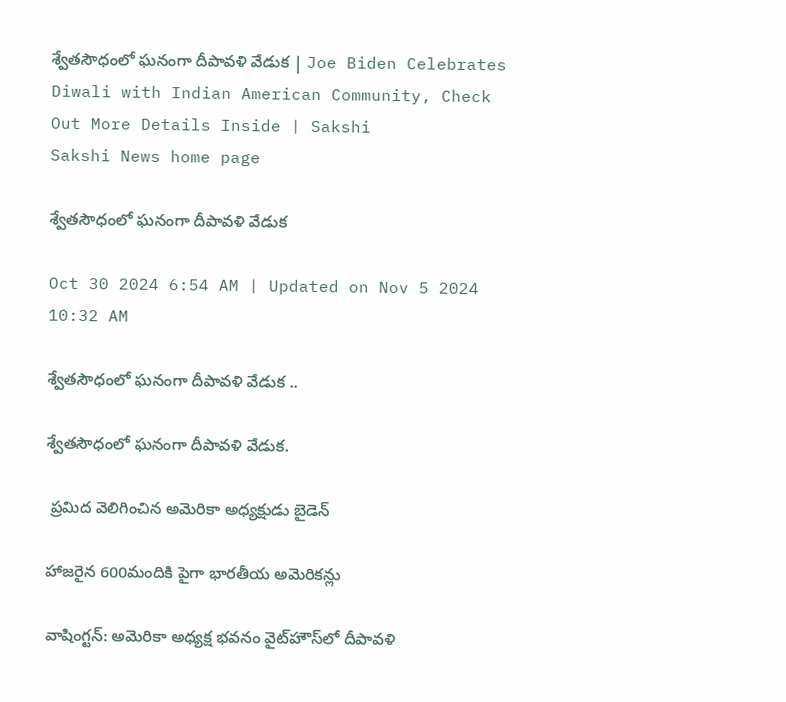శ్వేతసౌధంలో ఘనంగా దీపావళి వేడుక | Joe Biden Celebrates Diwali with Indian American Community, Check Out More Details Inside | Sakshi
Sakshi News home page

శ్వేతసౌధంలో ఘనంగా దీపావళి వేడుక

Oct 30 2024 6:54 AM | Updated on Nov 5 2024 10:32 AM

శ్వేతసౌధంలో ఘనంగా దీపావళి వేడుక ..

శ్వేతసౌధంలో ఘనంగా దీపావళి వేడుక.

 ప్రమిద వెలిగించిన అమెరికా అధ్యక్షుడు బైడెన్‌

హాజరైన 600మందికి పైగా భారతీయ అమెరికన్లు

వాషింగ్టన్‌: అమెరికా అధ్యక్ష భవనం వైట్‌హౌస్‌లో దీపావళి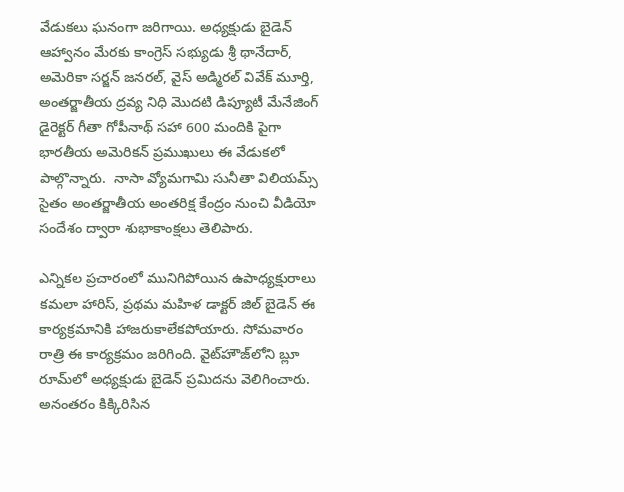వేడుకలు ఘనంగా జరిగాయి. అధ్యక్షుడు బైడెన్‌ ఆహ్వానం మేరకు కాంగ్రెస్‌ సభ్యుడు శ్రీ థానేదార్, అమెరికా సర్జన్‌ జనరల్, వైస్‌ అడ్మిరల్‌ వివేక్‌ మూర్తి, అంతర్జాతీయ ద్రవ్య నిధి మొదటి డిప్యూటీ మేనేజింగ్‌ డైరెక్టర్‌ గీతా గోపీనాథ్‌ సహా 600 మందికి పైగా భారతీయ అమెరికన్‌ ప్రముఖులు ఈ వేడుకలో పాల్గొన్నారు.  నాసా వ్యోమగామి సునీతా విలియమ్స్‌ సైతం అంతర్జాతీయ అంతరిక్ష కేంద్రం నుంచి వీడియో సందేశం ద్వారా శుభాకాంక్షలు తెలిపారు.

ఎన్నికల ప్రచారంలో మునిగిపోయిన ఉపాధ్యక్షురాలు కమలా హారిస్, ప్రథమ మహిళ డాక్టర్‌ జిల్‌ బైడెన్‌ ఈ కార్యక్రమానికి హాజరుకాలేకపోయారు. సోమవారం రాత్రి ఈ కార్యక్రమం జరిగింది. వైట్‌హౌజ్‌లోని బ్లూ రూమ్‌లో అధ్యక్షుడు బైడెన్‌ ప్రమిదను వెలిగించారు. అనంతరం కిక్కిరిసిన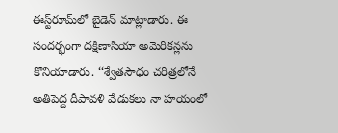ఈస్ట్‌రూమ్‌లో బైడెన్‌ మాట్లాడారు. ఈ సందర్భంగా దక్షిణాసియా అమెరికన్లను కొనియాడారు. ‘‘శ్వేతసౌధం చరిత్రలోనే అతిపెద్ద దీపావళి వేడుకలు నా హయంలో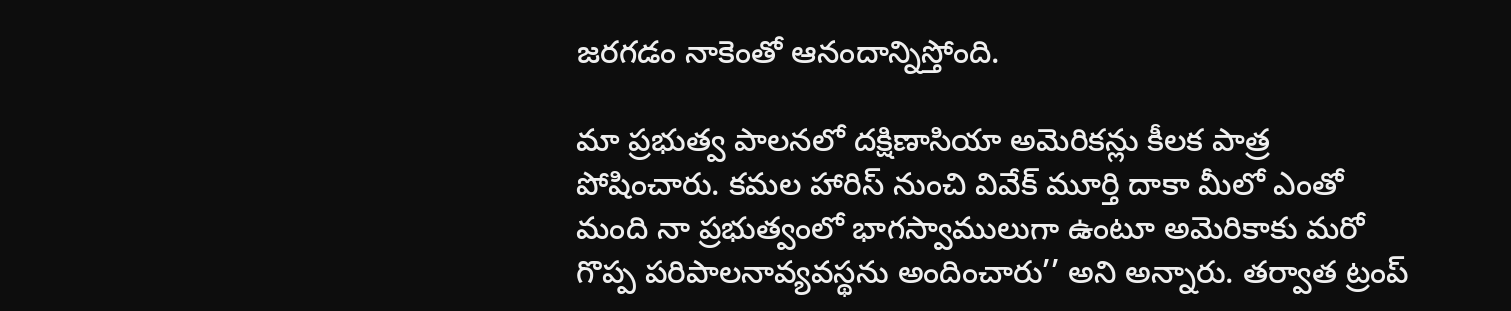జరగడం నాకెంతో ఆనందాన్నిస్తోంది.

మా ప్రభుత్వ పాలనలో దక్షిణాసియా అమెరికన్లు కీలక పాత్ర పోషించారు. కమల హారిస్‌ నుంచి వివేక్‌ మూర్తి దాకా మీలో ఎంతో మంది నా ప్రభుత్వంలో భాగస్వాములుగా ఉంటూ అమెరికాకు మరో గొప్ప పరిపాలనావ్యవస్థను అందించారు’’ అని అన్నారు. తర్వాత ట్రంప్‌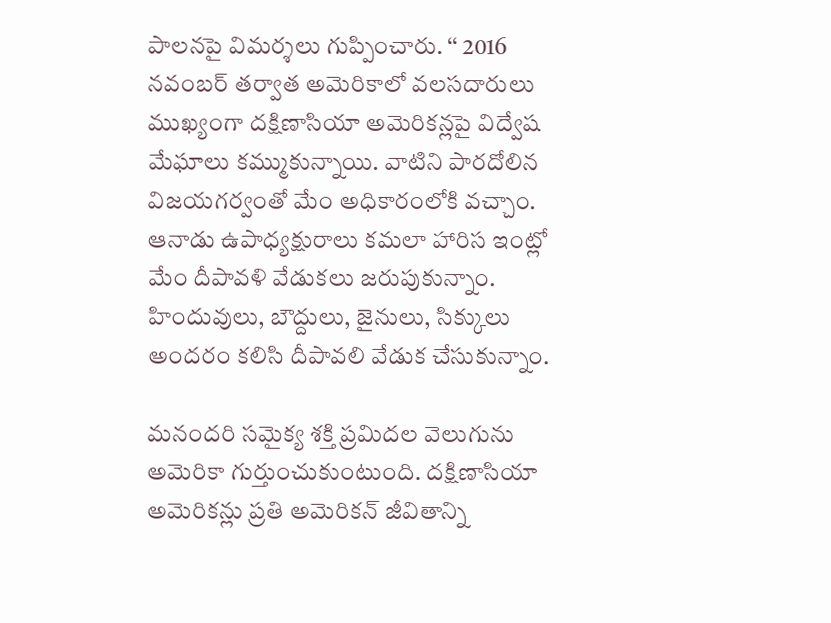పాలనపై విమర్శలు గుప్పించారు. ‘‘ 2016 నవంబర్‌ తర్వాత అమెరికాలో వలసదారులు ముఖ్యంగా దక్షిణాసియా అమెరికన్లపై విద్వేష మేఘాలు కమ్ముకున్నాయి. వాటిని పారదోలిన విజయగర్వంతో మేం అధికారంలోకి వచ్చాం. ఆనాడు ఉపాధ్యక్షురాలు కమలా హారిస ఇంట్లో మేం దీపావళి వేడుకలు జరుపుకున్నాం. హిందువులు, బౌద్దులు, జైనులు, సిక్కులు అందరం కలిసి దీపావలి వేడుక చేసుకున్నాం.

మనందరి సమైక్య శక్తి ప్రమిదల వెలుగును అమెరికా గుర్తుంచుకుంటుంది. దక్షిణాసియా అమెరికన్లు ప్రతి అమెరికన్‌ జీవితాన్ని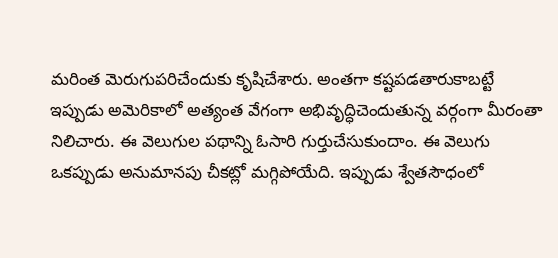మరింత మెరుగుపరిచేందుకు కృషిచేశారు. అంతగా కష్టపడతారుకాబట్టే ఇప్పుడు అమెరికాలో అత్యంత వేగంగా అభివృద్ధిచెందుతున్న వర్గంగా మీరంతా నిలిచారు. ఈ వెలుగుల పథాన్ని ఓసారి గుర్తుచేసుకుందాం. ఈ వెలుగు ఒకప్పుడు అనుమానపు చీకట్లో మగ్గిపోయేది. ఇప్పుడు శ్వేతసౌధంలో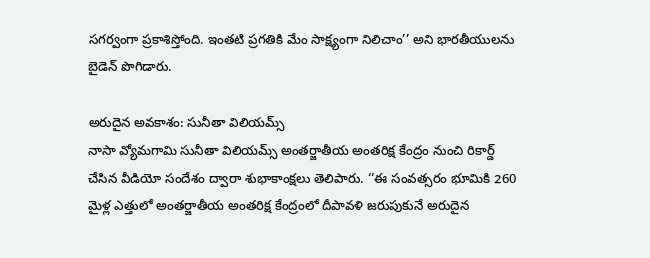సగర్వంగా ప్రకాశిస్తోంది. ఇంతటి ప్రగతికి మేం సాక్ష్యంగా నిలిచాం’’ అని భారతీయులను బైడెన్‌ పొగిడారు.

అరుదైన అవకాశం: సునీతా విలియమ్స్‌
నాసా వ్యోమగామి సునీతా విలియమ్స్‌ అంతర్జాతీయ అంతరిక్ష కేంద్రం నుంచి రికార్డ్‌ చేసిన వీడియో సందేశం ద్వారా శుభాకాంక్షలు తెలిపారు. ‘‘ఈ సంవత్సరం భూమికి 260 మైళ్ల ఎత్తులో అంతర్జాతీయ అంతరిక్ష కేంద్రంలో దీపావళి జరుపుకునే అరుదైన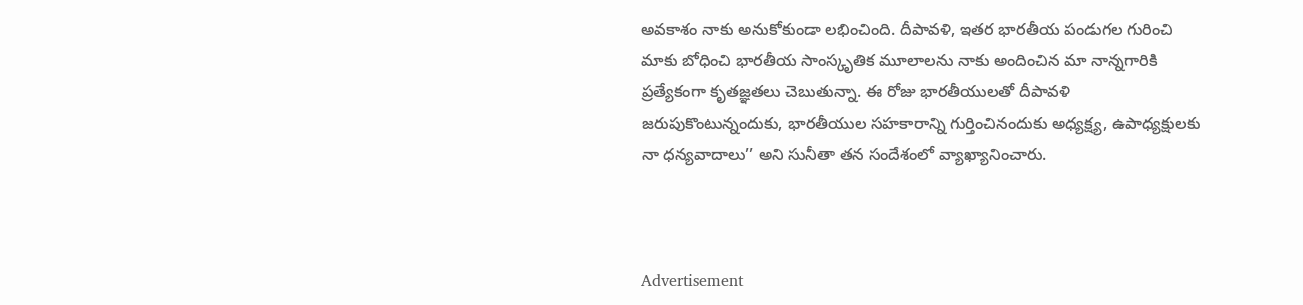అవకాశం నాకు అనుకోకుండా లభించింది. దీపావళి, ఇతర భారతీయ పండుగల గురించి మాకు బోధించి భారతీయ సాంస్కృతిక మూలాలను నాకు అందించిన మా నాన్నగారికి ప్రత్యేకంగా కృతజ్ఞతలు చెబుతున్నా. ఈ రోజు భారతీయులతో దీపావళి జరుపుకొంటున్నందుకు, భారతీయుల సహకారాన్ని గుర్తించినందుకు అధ్యక్ష్య, ఉపాధ్యక్షులకు నా ధన్యవాదాలు’’ అని సునీతా తన సందేశంలో వ్యాఖ్యానించారు.



Advertisement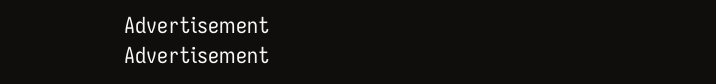Advertisement
Advertisement